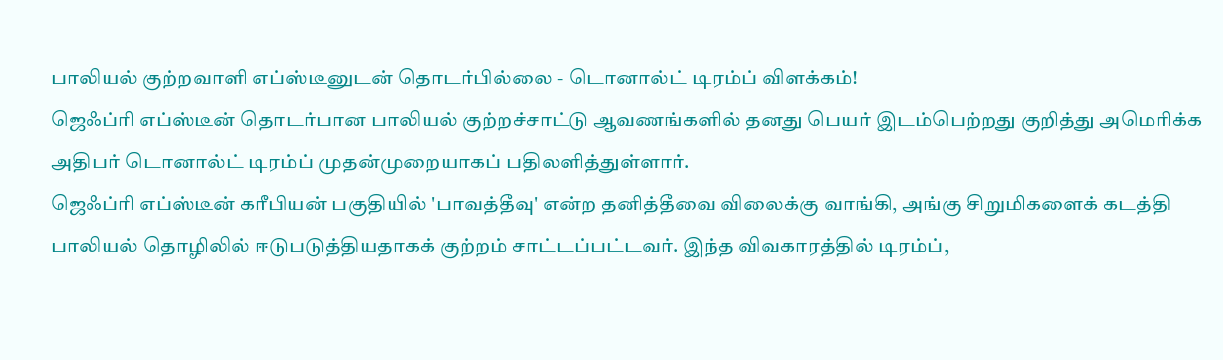பாலியல் குற்றவாளி எப்ஸ்டீனுடன் தொடர்பில்லை - டொனால்ட் டிரம்ப் விளக்கம்!
ஜெஃப்ரி எப்ஸ்டீன் தொடர்பான பாலியல் குற்றச்சாட்டு ஆவணங்களில் தனது பெயர் இடம்பெற்றது குறித்து அமெரிக்க அதிபர் டொனால்ட் டிரம்ப் முதன்முறையாகப் பதிலளித்துள்ளார்.
ஜெஃப்ரி எப்ஸ்டீன் கரீபியன் பகுதியில் 'பாவத்தீவு' என்ற தனித்தீவை விலைக்கு வாங்கி, அங்கு சிறுமிகளைக் கடத்தி பாலியல் தொழிலில் ஈடுபடுத்தியதாகக் குற்றம் சாட்டப்பட்டவர். இந்த விவகாரத்தில் டிரம்ப்,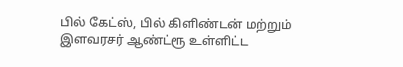பில் கேட்ஸ், பில் கிளிண்டன் மற்றும் இளவரசர் ஆண்ட்ரூ உள்ளிட்ட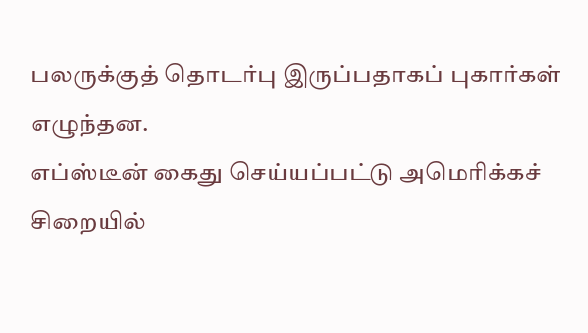பலருக்குத் தொடர்பு இருப்பதாகப் புகார்கள் எழுந்தன.
எப்ஸ்டீன் கைது செய்யப்பட்டு அமெரிக்கச் சிறையில்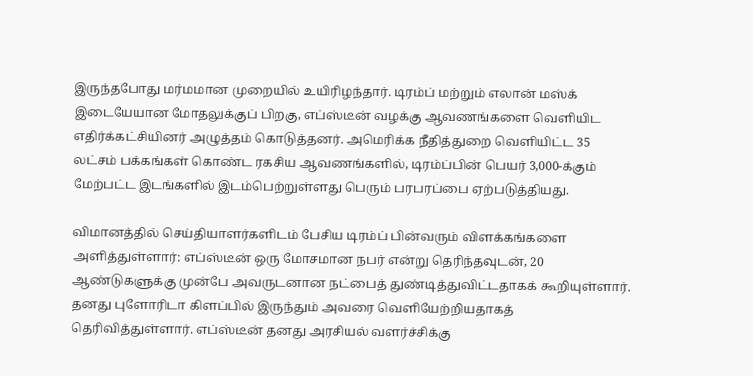இருந்தபோது மர்மமான முறையில் உயிரிழந்தார். டிரம்ப் மற்றும் எலான் மஸ்க் இடையேயான மோதலுக்குப் பிறகு, எப்ஸ்டீன் வழக்கு ஆவணங்களை வெளியிட எதிர்க்கட்சியினர் அழுத்தம் கொடுத்தனர். அமெரிக்க நீதித்துறை வெளியிட்ட 35 லட்சம் பக்கங்கள் கொண்ட ரகசிய ஆவணங்களில், டிரம்ப்பின் பெயர் 3,000-க்கும் மேற்பட்ட இடங்களில் இடம்பெற்றுள்ளது பெரும் பரபரப்பை ஏற்படுத்தியது.

விமானத்தில் செய்தியாளர்களிடம் பேசிய டிரம்ப் பின்வரும் விளக்கங்களை அளித்துள்ளார்: எப்ஸ்டீன் ஒரு மோசமான நபர் என்று தெரிந்தவுடன், 20 ஆண்டுகளுக்கு முன்பே அவருடனான நட்பைத் துண்டித்துவிட்டதாகக் கூறியுள்ளார். தனது புளோரிடா கிளப்பில் இருந்தும் அவரை வெளியேற்றியதாகத் தெரிவித்துள்ளார். எப்ஸ்டீன் தனது அரசியல் வளர்ச்சிக்கு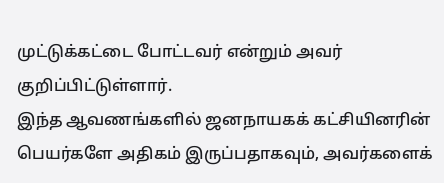முட்டுக்கட்டை போட்டவர் என்றும் அவர் குறிப்பிட்டுள்ளார்.
இந்த ஆவணங்களில் ஜனநாயகக் கட்சியினரின் பெயர்களே அதிகம் இருப்பதாகவும், அவர்களைக்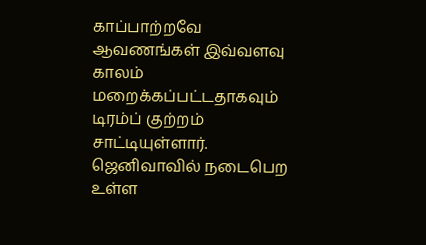காப்பாற்றவே ஆவணங்கள் இவ்வளவு காலம் மறைக்கப்பட்டதாகவும் டிரம்ப் குற்றம் சாட்டியுள்ளார். ஜெனிவாவில் நடைபெற உள்ள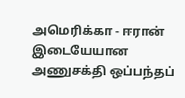அமெரிக்கா - ஈரான் இடையேயான அணுசக்தி ஒப்பந்தப்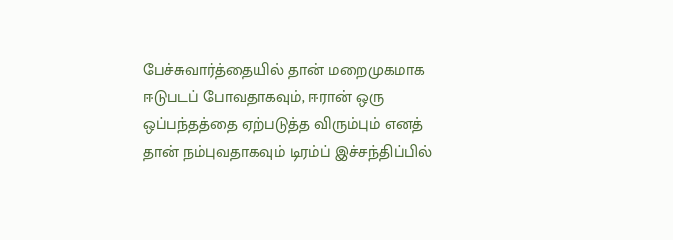பேச்சுவார்த்தையில் தான் மறைமுகமாக ஈடுபடப் போவதாகவும், ஈரான் ஒரு ஒப்பந்தத்தை ஏற்படுத்த விரும்பும் எனத் தான் நம்புவதாகவும் டிரம்ப் இச்சந்திப்பில்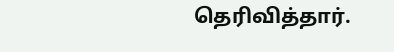தெரிவித்தார்.